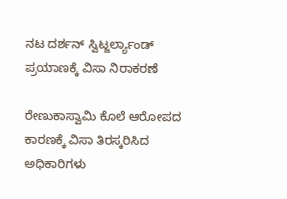ನಟ ದರ್ಶನ್ ಸ್ವಿಟ್ಜರ್ಲ್ಯಾಂಡ್ ಪ್ರಯಾಣಕ್ಕೆ ವಿಸಾ ನಿರಾಕರಣೆ

ರೇಣುಕಾಸ್ವಾಮಿ ಕೊಲೆ ಆರೋಪದ ಕಾರಣಕ್ಕೆ ವಿಸಾ ತಿರಸ್ಕರಿಸಿದ ಅಧಿಕಾರಿಗಳು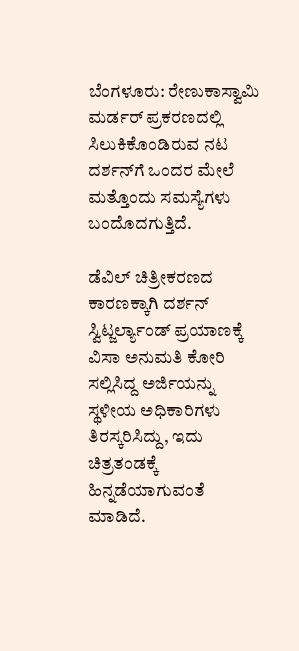ಬೆಂಗಳೂರು: ರೇಣುಕಾಸ್ವಾಮಿ ಮರ್ಡರ್ ಪ್ರಕರಣದಲ್ಲಿ ಸಿಲುಕಿಕೊಂಡಿರುವ ನಟ ದರ್ಶನ್‌ಗೆ ಒಂದರ ಮೇಲೆ ಮತ್ತೊಂದು ಸಮಸ್ಯೆಗಳು ಬಂದೊದಗುತ್ತಿದೆ.

ಡೆವಿಲ್ ಚಿತ್ರೀಕರಣದ ಕಾರಣಕ್ಕಾಗಿ ದರ್ಶನ್ ಸ್ವಿಟ್ಜರ್ಲ್ಯಾಂಡ್ ಪ್ರಯಾಣಕ್ಕೆ ವಿಸಾ ಅನುಮತಿ ಕೋರಿ ಸಲ್ಲಿಸಿದ್ದ ಅರ್ಜಿಯನ್ನು ಸ್ಥಳೀಯ ಅಧಿಕಾರಿಗಳು ತಿರಸ್ಕರಿಸಿದ್ದು, ಇದು ಚಿತ್ರತಂಡಕ್ಕೆ ಹಿನ್ನಡೆಯಾಗುವಂತೆ ಮಾಡಿದೆ.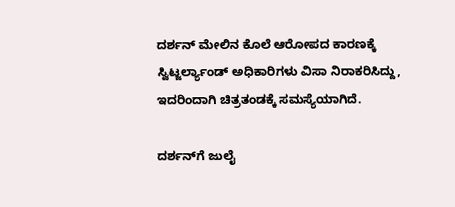ದರ್ಶನ್ ಮೇಲಿನ ಕೊಲೆ ಆರೋಪದ ಕಾರಣಕ್ಕೆ ಸ್ವಿಟ್ಜರ್ಲ್ಯಾಂಡ್ ಅಧಿಕಾರಿಗಳು ವಿಸಾ ನಿರಾಕರಿಸಿದ್ದು, ಇದರಿಂದಾಗಿ ಚಿತ್ರತಂಡಕ್ಕೆ ಸಮಸ್ಯೆಯಾಗಿದೆ.

ದರ್ಶನ್‌ಗೆ ಜುಲೈ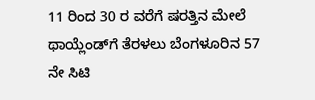11 ರಿಂದ 30 ರ ವರೆಗೆ ಷರತ್ತಿನ ಮೇಲೆ ಥಾಯ್ಲೆಂಡ್‌ಗೆ ತೆರಳಲು ಬೆಂಗಳೂರಿನ 57 ನೇ ಸಿಟಿ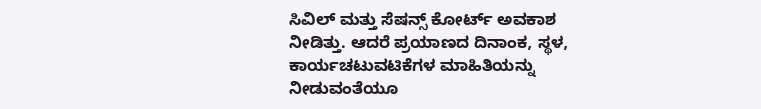ಸಿವಿಲ್ ಮತ್ತು ಸೆಷನ್ಸ್ ಕೋರ್ಟ್ ಅವಕಾಶ ನೀಡಿತ್ತು. ಆದರೆ ಪ್ರಯಾಣದ ದಿನಾಂಕ, ಸ್ಥಳ, ಕಾರ್ಯಚಟುವಟಿಕೆಗಳ ಮಾಹಿತಿಯನ್ನು ನೀಡುವಂತೆಯೂ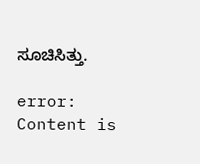ಸೂಚಿಸಿತ್ತು.

error: Content is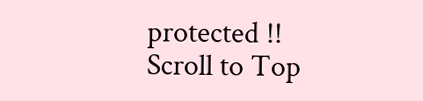protected !!
Scroll to Top